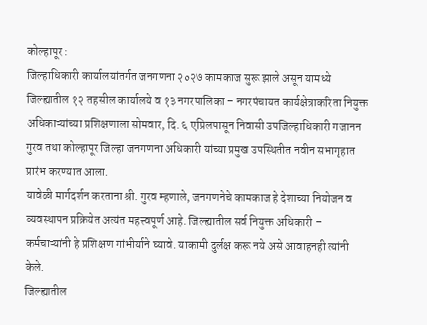कोल्हापूर :
जिल्हाधिकारी कार्यालयांतर्गत जनगणना २०२७ कामकाज सुरू झाले असून यामध्ये जिल्ह्यातील १२ तहसील कार्यालये व १३ नगरपालिका – नगरपंचायत कार्यक्षेत्राकरिता नियुक्त अधिकाऱ्यांच्या प्रशिक्षणाला सोमवार, दि. ६ एप्रिलपासून निवासी उपजिल्हाधिकारी गजानन गुरव तथा कोल्हापूर जिल्हा जनगणना अधिकारी यांच्या प्रमुख उपस्थितीत नवीन सभागृहात प्रारंभ करण्यात आला.
यावेळी मार्गदर्शन करताना श्री. गुरव म्हणाले, जनगणनेचे कामकाज हे देशाच्या नियोजन व व्यवस्थापन प्रक्रियेत अत्यंत महत्त्वपूर्ण आहे. जिल्ह्यातील सर्व नियुक्त अधिकारी – कर्मचाऱ्यांनी हे प्रशिक्षण गांभीर्याने घ्यावे. याकामी दुर्लक्ष करू नये असे आवाहनही त्यांनी केले.
जिल्ह्यातील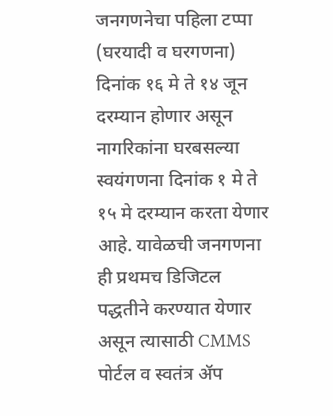जनगणनेचा पहिला टप्पा (घरयादी व घरगणना) दिनांक १६ मे ते १४ जून दरम्यान होणार असून नागरिकांना घरबसल्या स्वयंगणना दिनांक १ मे ते १५ मे दरम्यान करता येणार आहे. यावेळची जनगणना ही प्रथमच डिजिटल पद्धतीने करण्यात येणार असून त्यासाठी CMMS पोर्टल व स्वतंत्र ॲप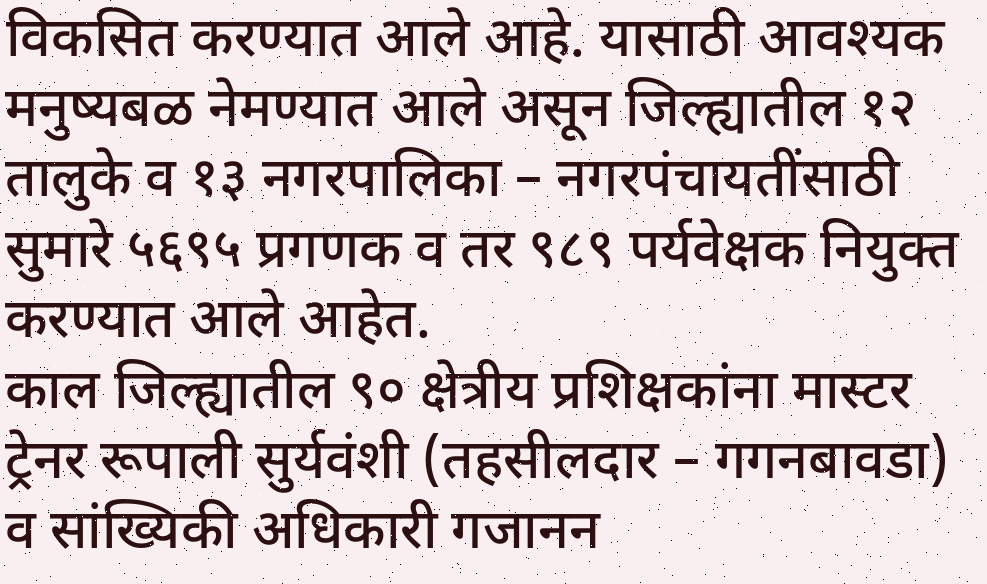विकसित करण्यात आले आहे. यासाठी आवश्यक मनुष्यबळ नेमण्यात आले असून जिल्ह्यातील १२ तालुके व १३ नगरपालिका – नगरपंचायतींसाठी सुमारे ५६९५ प्रगणक व तर ९८९ पर्यवेक्षक नियुक्त करण्यात आले आहेत.
काल जिल्ह्यातील ९० क्षेत्रीय प्रशिक्षकांना मास्टर ट्रेनर रूपाली सुर्यवंशी (तहसीलदार – गगनबावडा) व सांख्यिकी अधिकारी गजानन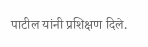पाटील यांनी प्रशिक्षण दिले.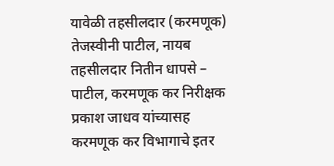यावेळी तहसीलदार (करमणूक) तेजस्वीनी पाटील, नायब तहसीलदार नितीन धापसे – पाटील, करमणूक कर निरीक्षक प्रकाश जाधव यांच्यासह करमणूक कर विभागाचे इतर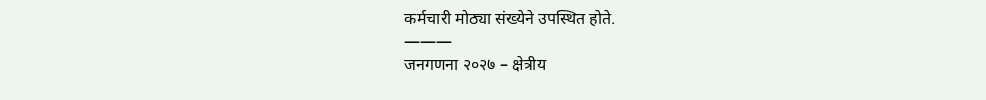कर्मचारी मोठ्या संख्येने उपस्थित होते.
———
जनगणना २०२७ – क्षेत्रीय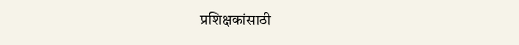प्रशिक्षकांसाठी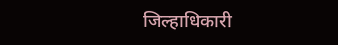जिल्हाधिकारी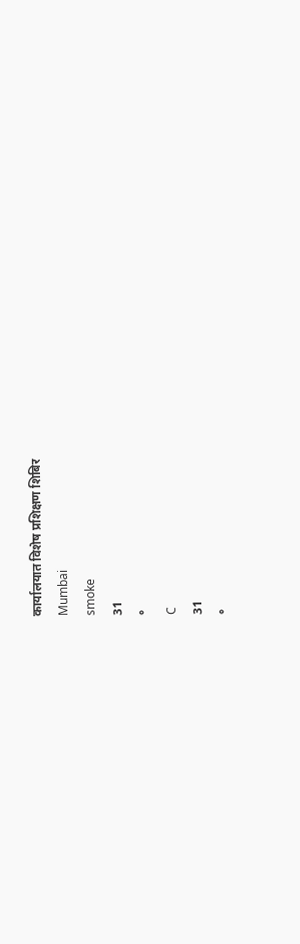कार्यालयात विशेष प्रशिक्षण शिबिर
Mumbai
smoke
31
°
C
31
°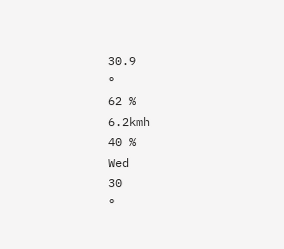30.9
°
62 %
6.2kmh
40 %
Wed
30
°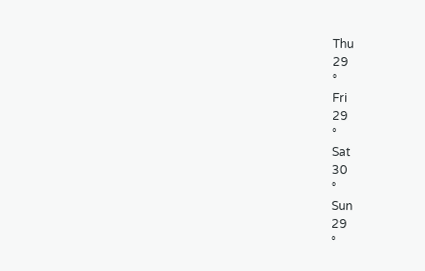Thu
29
°
Fri
29
°
Sat
30
°
Sun
29
°